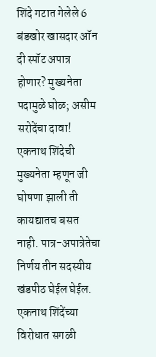शिंदे गटात गेलेले 6 बंडखोर खासदार ऑन दी स्पॉट अपात्र होणार? मुख्यनेता पदामुळे घोळ; असीम सरोदेंचा दावा!
एकनाथ शिंदेची मुख्यनेता म्हणून जी घोषणा झाली ती कायद्यातच बसत नाही. पात्र-अपात्रेतेचा निर्णय तीन सदस्यीय खंडपीठ घेईल घेईल. एकनाथ शिंदेंच्या विरोधात सगळी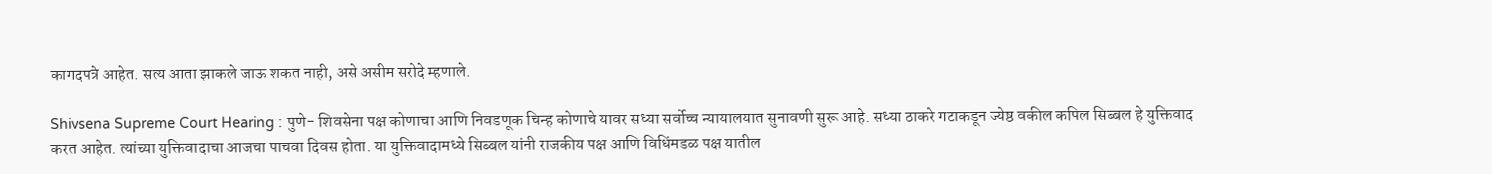कागदपत्रे आहेत. सत्य आता झाकले जाऊ शकत नाही, असे असीम सरोदे म्हणाले.

Shivsena Supreme Court Hearing : पुणे- शिवसेना पक्ष कोणाचा आणि निवडणूक चिन्ह कोणाचे यावर सध्या सर्वोच्च न्यायालयात सुनावणी सुरू आहे. सध्या ठाकरे गटाकडून ज्येष्ठ वकील कपिल सिब्बल हे युक्तिवाद करत आहेत. त्यांच्या युक्तिवादाचा आजचा पाचवा दिवस होता. या युक्तिवादामध्ये सिब्बल यांनी राजकीय पक्ष आणि विधिंमडळ पक्ष यातील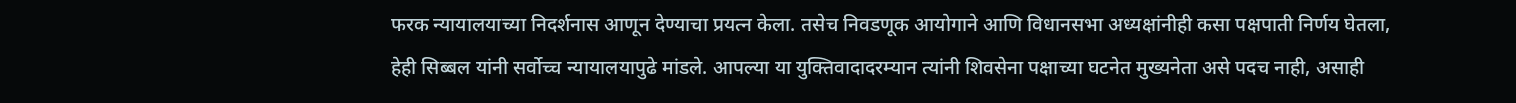फरक न्यायालयाच्या निदर्शनास आणून देण्याचा प्रयत्न केला. तसेच निवडणूक आयोगाने आणि विधानसभा अध्यक्षांनीही कसा पक्षपाती निर्णय घेतला, हेही सिब्बल यांनी सर्वोच्च न्यायालयापुढे मांडले. आपल्या या युक्तिवादादरम्यान त्यांनी शिवसेना पक्षाच्या घटनेत मुख्यनेता असे पदच नाही, असाही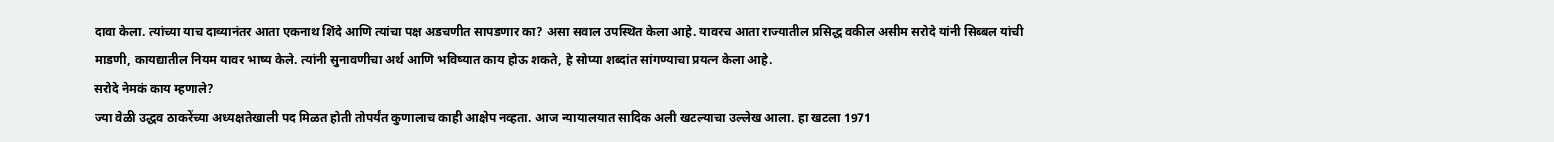दावा केला. त्यांच्या याच दाव्यानंतर आता एकनाथ शिंदे आणि त्यांचा पक्ष अडचणीत सापडणार का? असा सवाल उपस्थित केला आहे. यावरच आता राज्यातील प्रसिद्ध वकील असीम सरोदे यांनी सिब्बल यांची माडणी, कायद्यातील नियम यावर भाष्य केले. त्यांनी सुनावणीचा अर्थ आणि भविष्यात काय होऊ शकते, हे सोप्या शब्दांत सांगण्याचा प्रयत्न केला आहे.
सरोदे नेमकं काय म्हणाले?
ज्या वेळी उद्धव ठाकरेंच्या अध्यक्षतेखाली पद मिळत होती तोपर्यंत कुणालाच काही आक्षेप नव्हता. आज न्यायालयात सादिक अली खटल्याचा उल्लेख आला. हा खटला 1971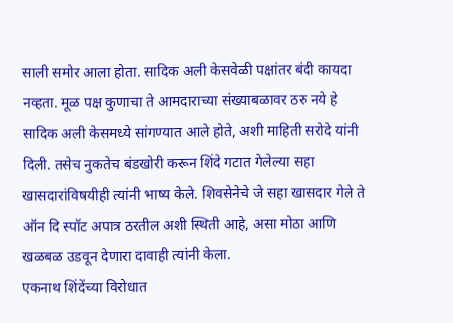साली समोर आला होता. सादिक अली केसवेळी पक्षांतर बंदी कायदा नव्हता. मूळ पक्ष कुणाचा ते आमदाराच्या संख्याबळावर ठरु नये हे सादिक अली केसमध्ये सांगण्यात आले होते, अशी माहिती सरोदे यांनी दिली. तसेच नुकतेच बंडखोरी करून शिंदे गटात गेलेल्या सहा खासदारांविषयीही त्यांनी भाष्य केले. शिवसेनेचे जे सहा खासदार गेले ते ऑन दि स्पॉट अपात्र ठरतील अशी स्थिती आहे, असा मोठा आणि खळबळ उडवून देणारा दावाही त्यांनी केला.
एकनाथ शिंदेंच्या विरोधात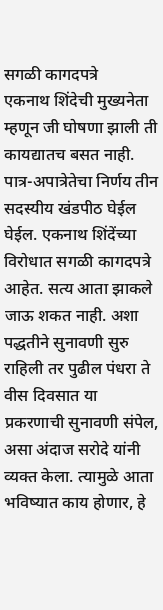सगळी कागदपत्रे
एकनाथ शिंदेची मुख्यनेता म्हणून जी घोषणा झाली ती कायद्यातच बसत नाही. पात्र-अपात्रेतेचा निर्णय तीन सदस्यीय खंडपीठ घेईल घेईल. एकनाथ शिंदेंच्या विरोधात सगळी कागदपत्रे आहेत. सत्य आता झाकले जाऊ शकत नाही. अशा पद्धतीने सुनावणी सुरु राहिली तर पुढील पंधरा ते वीस दिवसात या प्रकरणाची सुनावणी संपेल, असा अंदाज सरोदे यांनी व्यक्त केला. त्यामुळे आता भविष्यात काय होणार, हे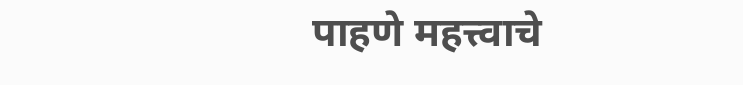पाहणे महत्त्वाचे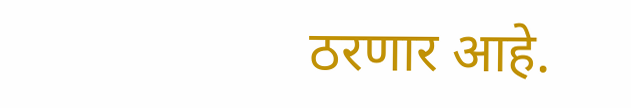ठरणार आहे.